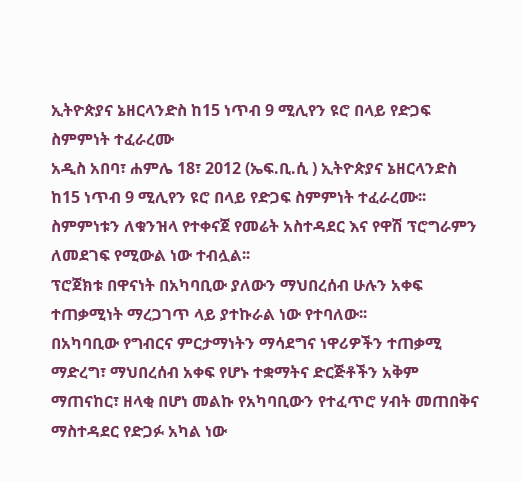ኢትዮጵያና ኔዘርላንድስ ከ15 ነጥብ 9 ሚሊየን ዩሮ በላይ የድጋፍ ስምምነት ተፈራረሙ
አዲስ አበባ፣ ሐምሌ 18፣ 2012 (ኤፍ.ቢ.ሲ ) ኢትዮጵያና ኔዘርላንድስ ከ15 ነጥብ 9 ሚሊየን ዩሮ በላይ የድጋፍ ስምምነት ተፈራረሙ፡፡
ስምምነቱን ለቁንዝላ የተቀናጀ የመሬት አስተዳደር እና የዋሽ ፕሮግራምን ለመደገፍ የሚውል ነው ተብሏል፡፡
ፕሮጀክቱ በዋናነት በአካባቢው ያለውን ማህበረሰብ ሁሉን አቀፍ ተጠቃሚነት ማረጋገጥ ላይ ያተኩራል ነው የተባለው፡፡
በአካባቢው የግብርና ምርታማነትን ማሳደግና ነዋሪዎችን ተጠቃሚ ማድረግ፣ ማህበረሰብ አቀፍ የሆኑ ተቋማትና ድርጅቶችን አቅም ማጠናከር፣ ዘላቂ በሆነ መልኩ የአካባቢውን የተፈጥሮ ሃብት መጠበቅና ማስተዳደር የድጋፉ አካል ነው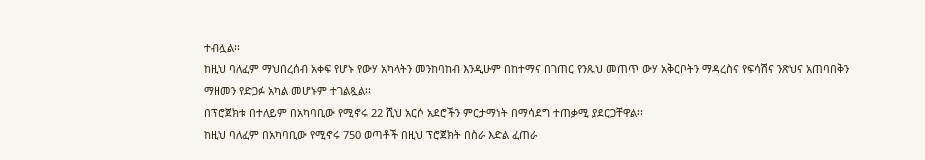ተብሏል፡፡
ከዚህ ባለፈም ማህበረሰብ አቀፍ የሆኑ የውሃ አካላትን መንከባከብ እንዲሁም በከተማና በገጠር የንጹህ መጠጥ ውሃ አቅርቦትን ማዳረስና የፍሳሽና ንጽህና አጠባበቅን ማዘመን የድጋፉ አካል መሆኑም ተገልጿል፡፡
በፕሮጀክቱ በተለይም በአካባቢው የሚኖሩ 22 ሺህ አርሶ አደሮችን ምርታማነት በማሳደግ ተጠቃሚ ያደርጋቸዋል፡፡
ከዚህ ባለፈም በአካባቢው የሚኖሩ 750 ወጣቶች በዚህ ፕሮጀክት በስራ እድል ፈጠራ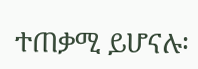ተጠቃሚ ይሆናሉ፡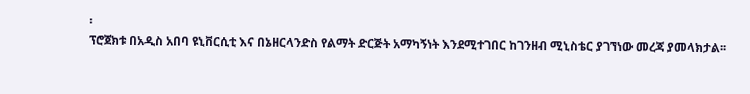፡
ፕሮጀክቱ በአዲስ አበባ ዩኒቨርሲቲ እና በኔዘርላንድስ የልማት ድርጅት አማካኝነት እንደሚተገበር ከገንዘብ ሚኒስቴር ያገኘነው መረጃ ያመላክታል፡፡